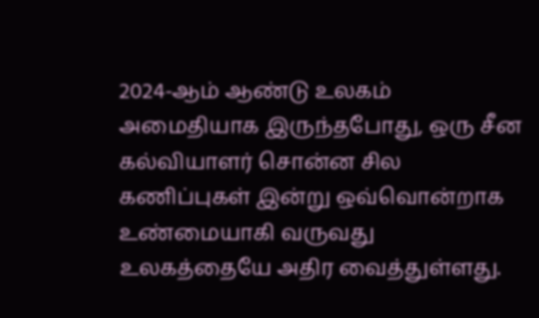2024-ஆம் ஆண்டு உலகம் அமைதியாக இருந்தபோது, ஒரு சீன கல்வியாளர் சொன்ன சில கணிப்புகள் இன்று ஒவ்வொன்றாக உண்மையாகி வருவது உலகத்தையே அதிர வைத்துள்ளது.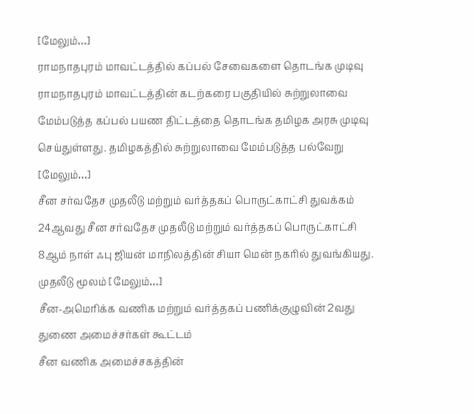[மேலும்…]
ராமநாதபுரம் மாவட்டத்தில் கப்பல் சேவைகளை தொடங்க முடிவு
ராமநாதபுரம் மாவட்டத்தின் கடற்கரை பகுதியில் சுற்றுலாவை மேம்படுத்த கப்பல் பயண திட்டத்தை தொடங்க தமிழக அரசு முடிவு செய்துள்ளது. தமிழகத்தில் சுற்றுலாவை மேம்படுத்த பல்வேறு [மேலும்…]
சீன சர்வதேச முதலீடு மற்றும் வர்த்தகப் பொருட்காட்சி துவக்கம்
24ஆவது சீன சர்வதேச முதலீடு மற்றும் வர்த்தகப் பொருட்காட்சி 8ஆம் நாள் ஃபு ஜியன் மாநிலத்தின் சியா மென் நகரில் துவங்கியது. முதலீடு மூலம் [மேலும்…]
சீன-அமெரிக்க வணிக மற்றும் வர்த்தகப் பணிக்குழுவின் 2வது துணை அமைச்சர்கள் கூட்டம்
சீன வணிக அமைச்சகத்தின்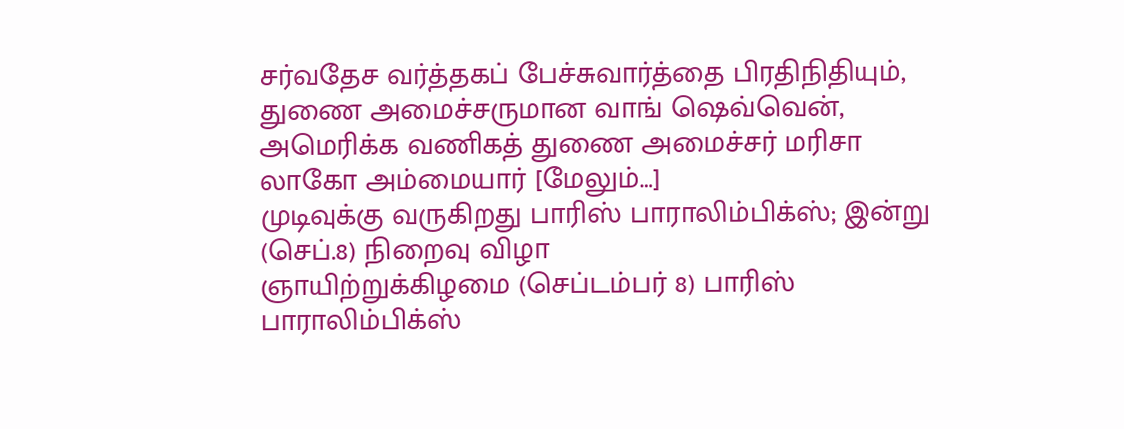சர்வதேச வர்த்தகப் பேச்சுவார்த்தை பிரதிநிதியும், துணை அமைச்சருமான வாங் ஷெவ்வென், அமெரிக்க வணிகத் துணை அமைச்சர் மரிசா லாகோ அம்மையார் [மேலும்…]
முடிவுக்கு வருகிறது பாரிஸ் பாராலிம்பிக்ஸ்; இன்று (செப்.8) நிறைவு விழா
ஞாயிற்றுக்கிழமை (செப்டம்பர் 8) பாரிஸ் பாராலிம்பிக்ஸ்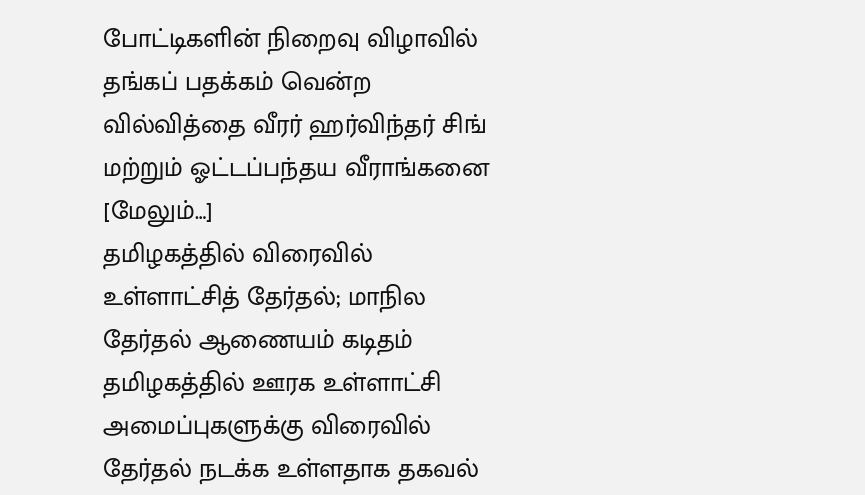போட்டிகளின் நிறைவு விழாவில் தங்கப் பதக்கம் வென்ற வில்வித்தை வீரர் ஹர்விந்தர் சிங் மற்றும் ஓட்டப்பந்தய வீராங்கனை [மேலும்…]
தமிழகத்தில் விரைவில் உள்ளாட்சித் தேர்தல்; மாநில தேர்தல் ஆணையம் கடிதம்
தமிழகத்தில் ஊரக உள்ளாட்சி அமைப்புகளுக்கு விரைவில் தேர்தல் நடக்க உள்ளதாக தகவல்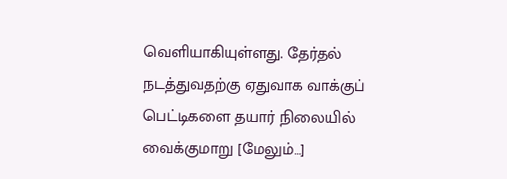வெளியாகியுள்ளது. தேர்தல் நடத்துவதற்கு ஏதுவாக வாக்குப் பெட்டிகளை தயார் நிலையில் வைக்குமாறு [மேலும்…]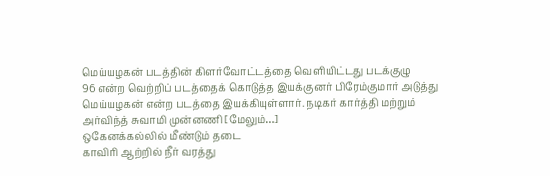மெய்யழகன் படத்தின் கிளர்வோட்டத்தை வெளியிட்டது படக்குழு
96 என்ற வெற்றிப் படத்தைக் கொடுத்த இயக்குனர் பிரேம்குமார் அடுத்து மெய்யழகன் என்ற படத்தை இயக்கியுள்ளார். நடிகர் கார்த்தி மற்றும் அர்விந்த் சுவாமி முன்னணி [மேலும்…]
ஒகேனக்கல்லில் மீண்டும் தடை
காவிரி ஆற்றில் நீர் வரத்து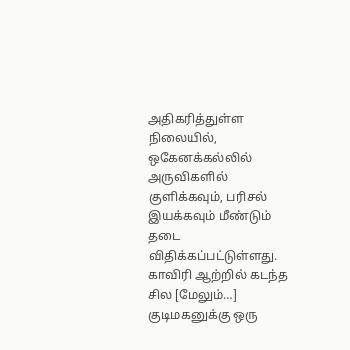அதிகரித்துள்ள நிலையில், ஒகேனக்கல்லில் அருவிகளில் குளிக்கவும், பரிசல் இயக்கவும் மீண்டும் தடை விதிக்கப்பட்டுள்ளது. காவிரி ஆற்றில் கடந்த சில [மேலும்…]
குடிமகனுக்கு ஒரு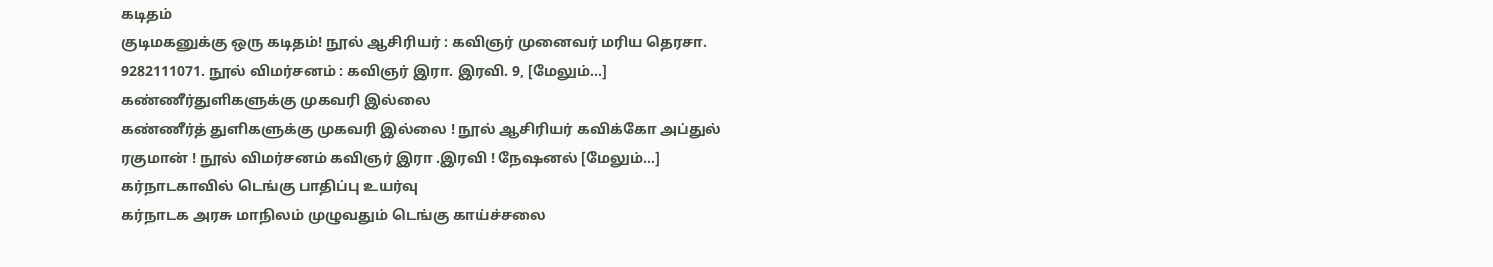கடிதம்
குடிமகனுக்கு ஒரு கடிதம்! நூல் ஆசிரியர் : கவிஞர் முனைவர் மரிய தெரசா. 9282111071. நூல் விமர்சனம் : கவிஞர் இரா. இரவி. 9, [மேலும்…]
கண்ணீர்துளிகளுக்கு முகவரி இல்லை
கண்ணீர்த் துளிகளுக்கு முகவரி இல்லை ! நூல் ஆசிரியர் கவிக்கோ அப்துல் ரகுமான் ! நூல் விமர்சனம் கவிஞர் இரா .இரவி ! நேஷனல் [மேலும்…]
கர்நாடகாவில் டெங்கு பாதிப்பு உயர்வு
கர்நாடக அரசு மாநிலம் முழுவதும் டெங்கு காய்ச்சலை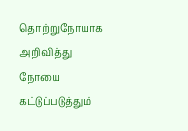தொற்றுநோயாக அறிவித்து நோயை கட்டுப்படுத்தும்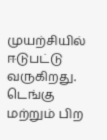முயற்சியில் ஈடுபட்டு வருகிறது. டெங்கு மற்றும் பிற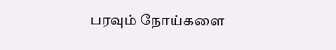பரவும் நோய்களை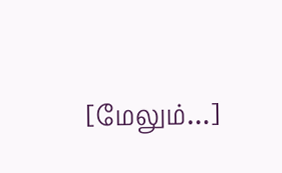[மேலும்…]